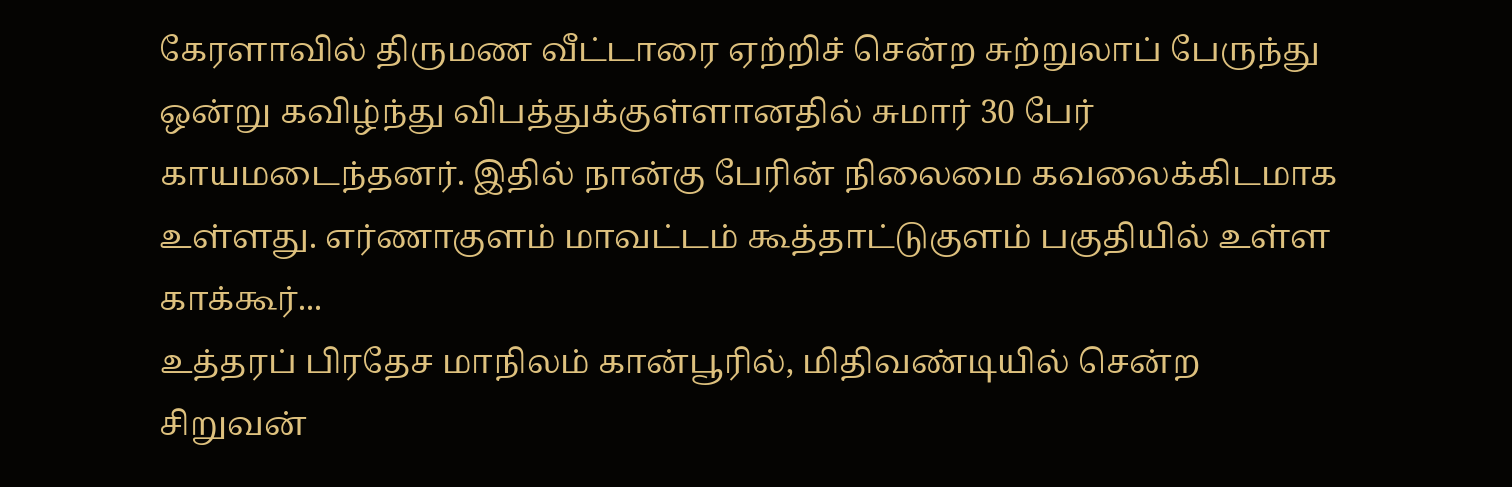கேரளாவில் திருமண வீட்டாரை ஏற்றிச் சென்ற சுற்றுலாப் பேருந்து ஒன்று கவிழ்ந்து விபத்துக்குள்ளானதில் சுமார் 30 பேர் காயமடைந்தனர். இதில் நான்கு பேரின் நிலைமை கவலைக்கிடமாக உள்ளது. எர்ணாகுளம் மாவட்டம் கூத்தாட்டுகுளம் பகுதியில் உள்ள காக்கூர்...
உத்தரப் பிரதேச மாநிலம் கான்பூரில், மிதிவண்டியில் சென்ற சிறுவன்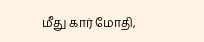மீது கார் மோதி,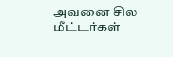அவனை சில மீட்டர்கள்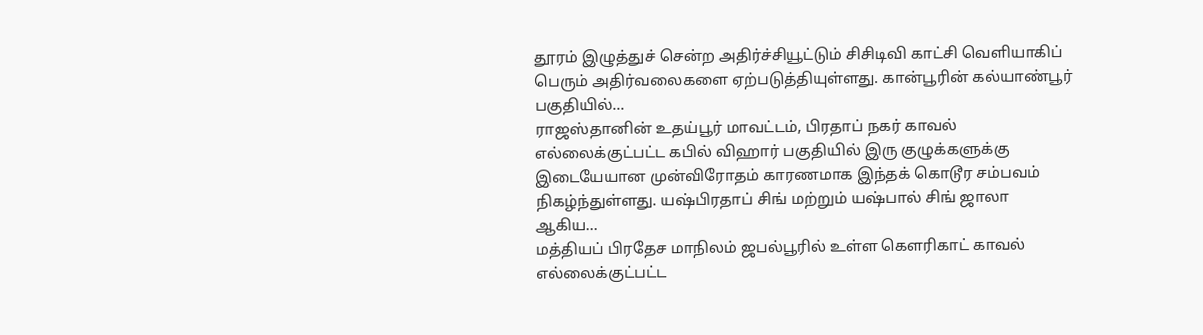தூரம் இழுத்துச் சென்ற அதிர்ச்சியூட்டும் சிசிடிவி காட்சி வெளியாகிப் பெரும் அதிர்வலைகளை ஏற்படுத்தியுள்ளது. கான்பூரின் கல்யாண்பூர் பகுதியில்...
ராஜஸ்தானின் உதய்பூர் மாவட்டம், பிரதாப் நகர் காவல் எல்லைக்குட்பட்ட கபில் விஹார் பகுதியில் இரு குழுக்களுக்கு இடையேயான முன்விரோதம் காரணமாக இந்தக் கொடூர சம்பவம் நிகழ்ந்துள்ளது. யஷ்பிரதாப் சிங் மற்றும் யஷ்பால் சிங் ஜாலா ஆகிய...
மத்தியப் பிரதேச மாநிலம் ஜபல்பூரில் உள்ள கௌரிகாட் காவல் எல்லைக்குட்பட்ட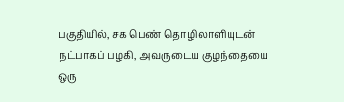பகுதியில், சக பெண் தொழிலாளியுடன் நட்பாகப் பழகி, அவருடைய குழந்தையை ஒரு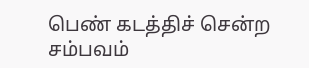பெண் கடத்திச் சென்ற சம்பவம்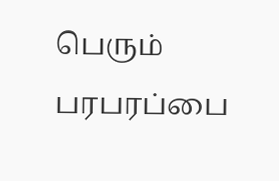பெரும் பரபரப்பை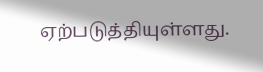ஏற்படுத்தியுள்ளது.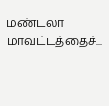மண்டலா மாவட்டத்தைச்...